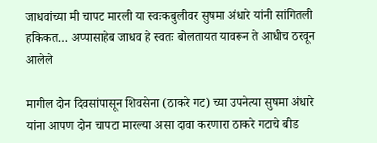जाधवांच्या मी चापट मारली या स्वःकबुलीवर सुषमा अंधारे यांनी सांगितली हकिकत… अप्पासाहेब जाधव हे स्वतः बोलतायत यावरून ते आधीच ठरवून आलेले

मागील दोन दिवसांपासून शिवसेना (ठाकरे गट) च्या उपनेत्या सुषमा अंधारे यांना आपण दोन चापटा मारल्या असा दावा करणारा ठाकरे गटाचे बीड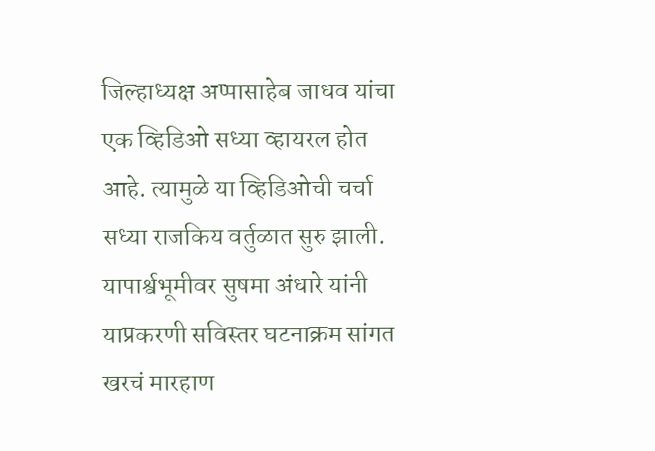जिल्हाध्यक्ष अप्पासाहेब जाधव यांचा एक व्हिडिओ सध्या व्हायरल होत आहे. त्यामुळे या व्हिडिओची चर्चा सध्या राजकिय वर्तुळात सुरु झाली. यापार्श्वभूमीवर सुषमा अंधारे यांनी याप्रकरणी सविस्तर घटनाक्रम सांगत खरचं मारहाण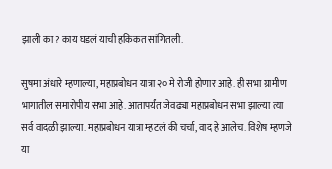झाली का? काय घडलं याची हकिकत सांगितली.

सुषमा अंधारे म्हणाल्या, महाप्रबोधन यात्रा २० मे रोजी होणार आहे. ही सभा ग्रामीण भागातील समारोपीय सभा आहे. आतापर्यंत जेवढ्या महाप्रबोधन सभा झाल्या त्या सर्व वादळी झाल्या. महाप्रबोधन यात्रा म्हटलं की चर्चा, वाद हे आलेच. विशेष म्हणजे या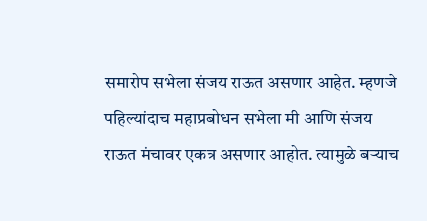समारोप सभेला संजय राऊत असणार आहेत. म्हणजे पहिल्यांदाच महाप्रबोधन सभेला मी आणि संजय राऊत मंचावर एकत्र असणार आहोत. त्यामुळे बऱ्याच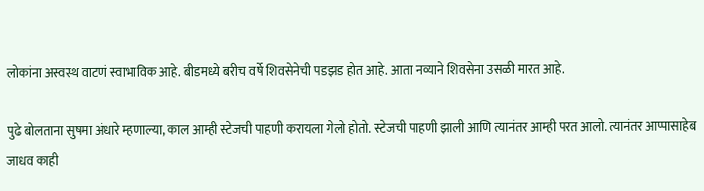लोकांना अस्वस्थ वाटणं स्वाभाविक आहे. बीडमध्ये बरीच वर्षे शिवसेनेची पडझड होत आहे. आता नव्याने शिवसेना उसळी मारत आहे.

पुढे बोलताना सुषमा अंधारे म्हणाल्या, काल आम्ही स्टेजची पाहणी करायला गेलो होतो. स्टेजची पाहणी झाली आणि त्यानंतर आम्ही परत आलो. त्यानंतर आप्पासाहेब जाधव काही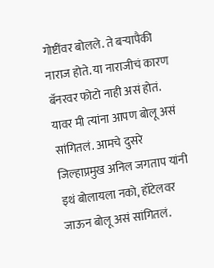गोष्टींवर बोलले. ते बऱ्यापैकी नाराज होते. या नाराजीचं कारण बॅनरवर फोटो नाही असं होतं. यावर मी त्यांना आपण बोलू असं सांगितलं. आमचे दुसरे जिल्हाप्रमुख अनिल जगताप यांनी इथं बोलायला नको, हॉटेलवर जाऊन बोलू असं सांगितलं.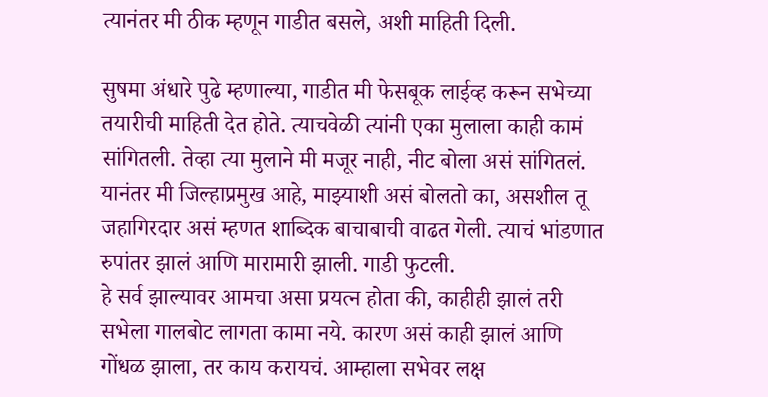त्यानंतर मी ठीक म्हणून गाडीत बसले, अशी माहिती दिली.

सुषमा अंधारे पुढे म्हणाल्या, गाडीत मी फेसबूक लाईव्ह करून सभेच्या तयारीची माहिती देत होते. त्याचवेळी त्यांनी एका मुलाला काही कामं सांगितली. तेव्हा त्या मुलाने मी मजूर नाही, नीट बोला असं सांगितलं. यानंतर मी जिल्हाप्रमुख आहे, माझ्याशी असं बोलतो का, असशील तू जहागिरदार असं म्हणत शाब्दिक बाचाबाची वाढत गेली. त्याचं भांडणात रुपांतर झालं आणि मारामारी झाली. गाडी फुटली.
हे सर्व झाल्यावर आमचा असा प्रयत्न होता की, काहीही झालं तरी सभेला गालबोट लागता कामा नये. कारण असं काही झालं आणि गोंधळ झाला, तर काय करायचं. आम्हाला सभेवर लक्ष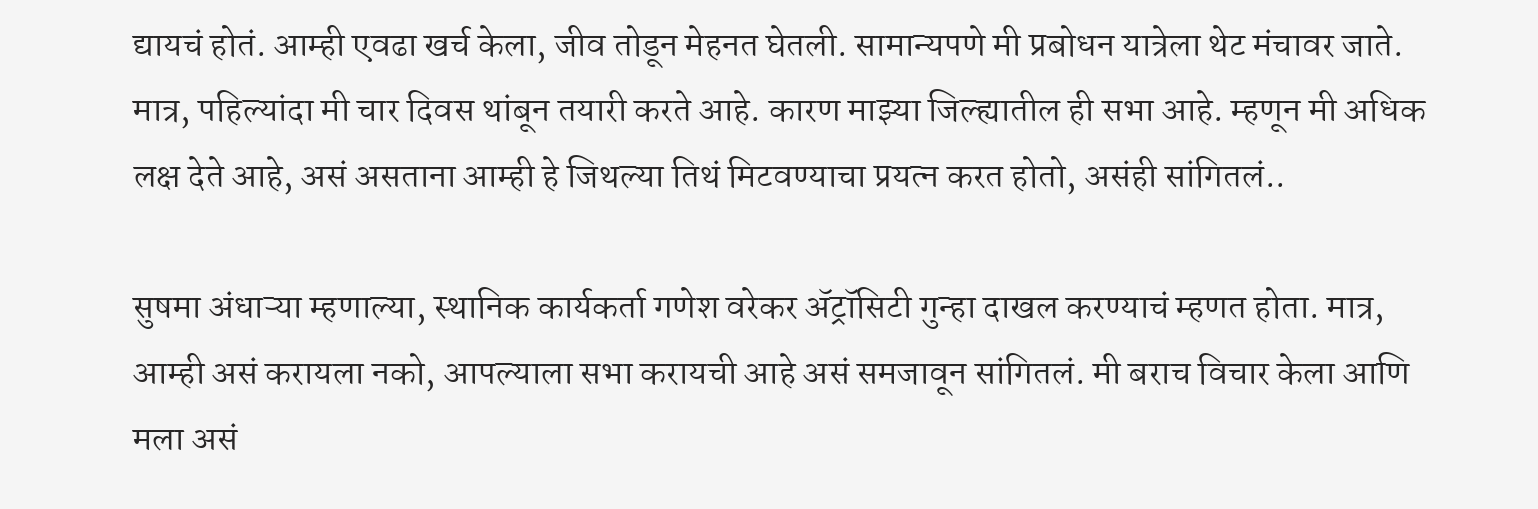द्यायचं होतं. आम्ही एवढा खर्च केला, जीव तोडून मेहनत घेतली. सामान्यपणे मी प्रबोधन यात्रेला थेट मंचावर जाते. मात्र, पहिल्यांदा मी चार दिवस थांबून तयारी करते आहे. कारण माझ्या जिल्ह्यातील ही सभा आहे. म्हणून मी अधिक लक्ष देते आहे, असं असताना आम्ही हे जिथल्या तिथं मिटवण्याचा प्रयत्न करत होतो, असंही सांगितलं..

सुषमा अंधाऱ्या म्हणाल्या, स्थानिक कार्यकर्ता गणेश वरेकर ॲट्रॉसिटी गुन्हा दाखल करण्याचं म्हणत होता. मात्र, आम्ही असं करायला नको, आपल्याला सभा करायची आहे असं समजावून सांगितलं. मी बराच विचार केला आणि मला असं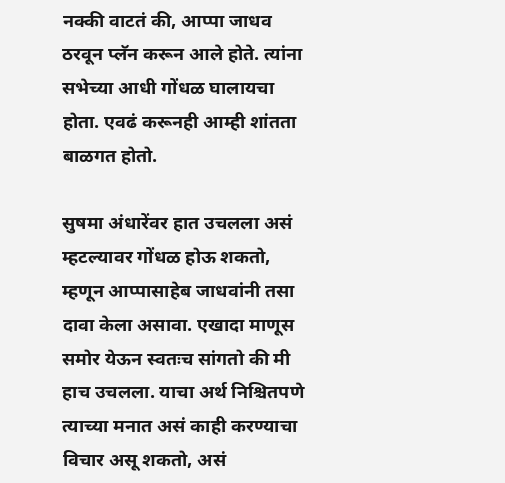नक्की वाटतं की, आप्पा जाधव ठरवून प्लॅन करून आले होते. त्यांना सभेच्या आधी गोंधळ घालायचा होता. एवढं करूनही आम्ही शांतता बाळगत होतो.

सुषमा अंधारेंवर हात उचलला असं म्हटल्यावर गोंधळ होऊ शकतो, म्हणून आप्पासाहेब जाधवांनी तसा दावा केला असावा. एखादा माणूस समोर येऊन स्वतःच सांगतो की मी हाच उचलला. याचा अर्थ निश्चितपणे त्याच्या मनात असं काही करण्याचा विचार असू शकतो, असं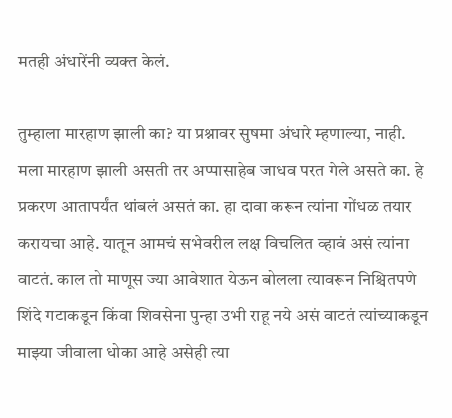मतही अंधारेंनी व्यक्त केलं.

तुम्हाला मारहाण झाली का? या प्रश्नावर सुषमा अंधारे म्हणाल्या, नाही. मला मारहाण झाली असती तर अप्पासाहेब जाधव परत गेले असते का. हे प्रकरण आतापर्यंत थांबलं असतं का. हा दावा करून त्यांना गोंधळ तयार करायचा आहे. यातून आमचं सभेवरील लक्ष विचलित व्हावं असं त्यांना वाटतं. काल तो माणूस ज्या आवेशात येऊन बोलला त्यावरून निश्चितपणे शिंदे गटाकडून किंवा शिवसेना पुन्हा उभी राहू नये असं वाटतं त्यांच्याकडून माझ्या जीवाला धोका आहे असेही त्या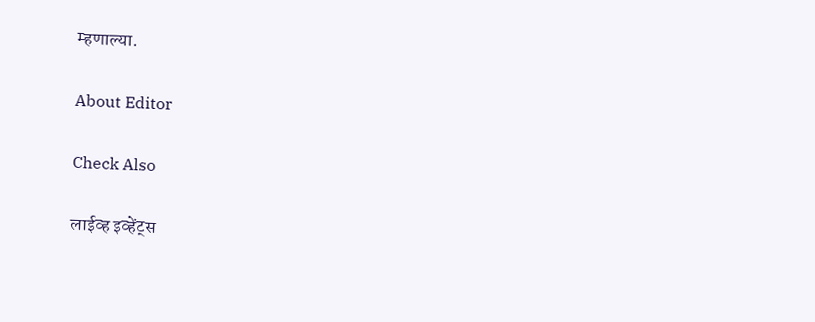म्हणाल्या.

About Editor

Check Also

लाईव्ह इव्हेंट्स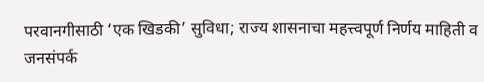परवानगीसाठी ‘एक खिडकी’ सुविधा; राज्य शासनाचा महत्त्वपूर्ण निर्णय माहिती व जनसंपर्क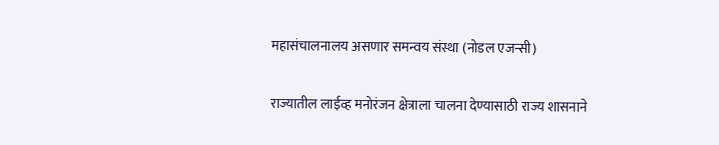महासंचालनालय असणार समन्वय संस्था (नोडल एजन्सी)

राज्यातील लाईव्ह मनोरंजन क्षेत्राला चालना देण्यासाठी राज्य शासनाने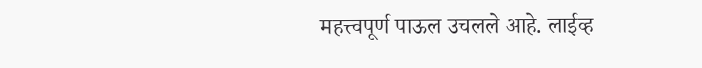महत्त्वपूर्ण पाऊल उचलले आहे. लाईव्ह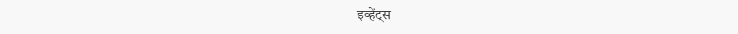इव्हेंट्स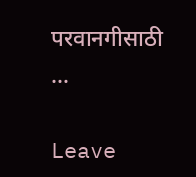परवानगीसाठी …

Leave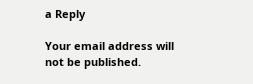a Reply

Your email address will not be published.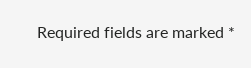Required fields are marked *